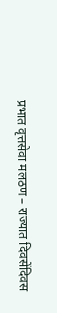प्रभात वृत्तसेवा मलठण – राज्यात दिवसेंदिवस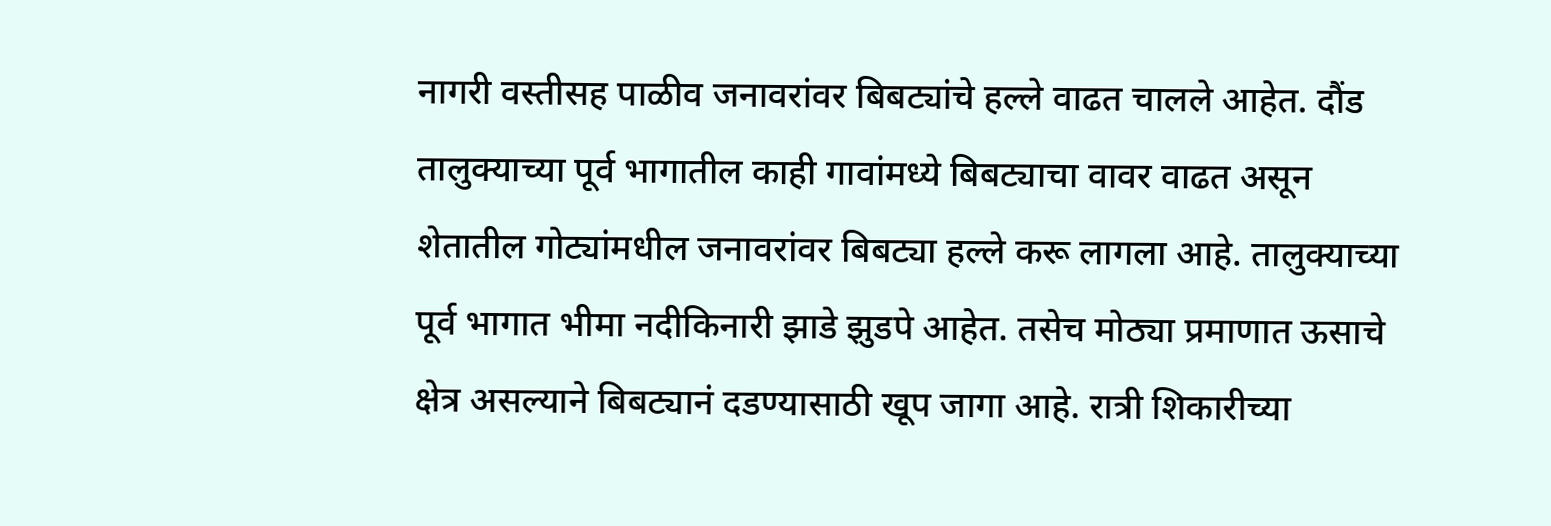नागरी वस्तीसह पाळीव जनावरांवर बिबट्यांचे हल्ले वाढत चालले आहेत. दौंड तालुक्याच्या पूर्व भागातील काही गावांमध्ये बिबट्याचा वावर वाढत असून शेतातील गोट्यांमधील जनावरांवर बिबट्या हल्ले करू लागला आहे. तालुक्याच्या पूर्व भागात भीमा नदीकिनारी झाडे झुडपे आहेत. तसेच मोठ्या प्रमाणात ऊसाचे क्षेत्र असल्याने बिबट्यानं दडण्यासाठी खूप जागा आहे. रात्री शिकारीच्या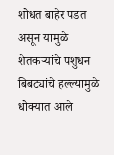शोधत बाहेर पडत असून यामुळे शेतकऱ्यांचे पशुधन बिबट्यांचे हल्ल्यामुळे धोक्यात आले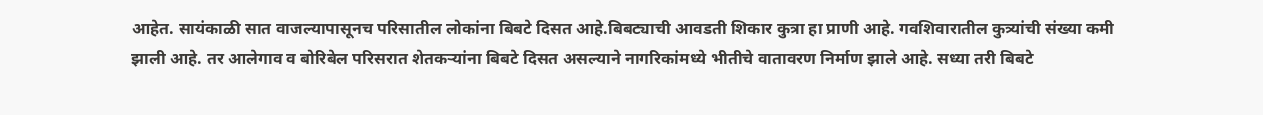आहेत. सायंकाळी सात वाजल्यापासूनच परिसातील लोकांना बिबटे दिसत आहे.बिबट्याची आवडती शिकार कुत्रा हा प्राणी आहे. गवशिवारातील कुत्र्यांची संख्या कमी झाली आहे. तर आलेगाव व बोरिबेल परिसरात शेतकऱ्यांना बिबटे दिसत असल्याने नागरिकांमध्ये भीतीचे वातावरण निर्माण झाले आहे. सध्या तरी बिबटे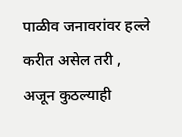पाळीव जनावरांवर हल्ले करीत असेल तरी , अजून कुठल्याही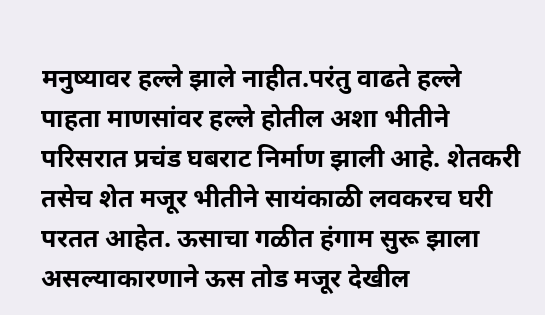मनुष्यावर हल्ले झाले नाहीत.परंतु वाढते हल्ले पाहता माणसांवर हल्ले होतील अशा भीतीने परिसरात प्रचंड घबराट निर्माण झाली आहे. शेतकरी तसेच शेत मजूर भीतीने सायंकाळी लवकरच घरी परतत आहेत. ऊसाचा गळीत हंगाम सुरू झाला असल्याकारणाने ऊस तोड मजूर देखील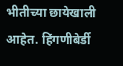भीतीच्या छायेखाली आहेत. हिंगणीबेर्डी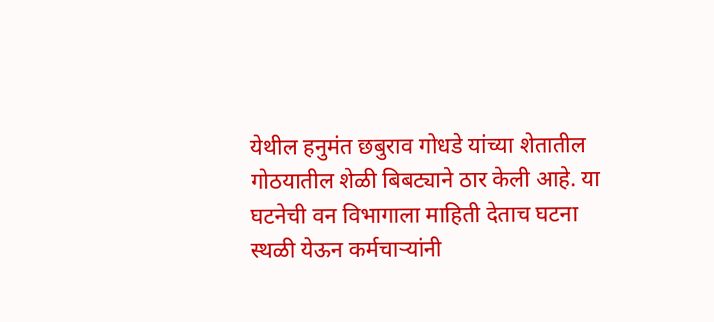येथील हनुमंत छबुराव गोधडे यांच्या शेतातील गोठयातील शेळी बिबट्याने ठार केली आहे. या घटनेची वन विभागाला माहिती देताच घटना स्थळी येऊन कर्मचाऱ्यांनी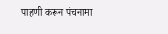पाहणी करून पंचनामा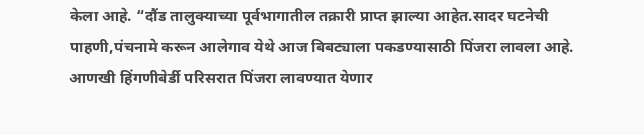केला आहे. “दौंड तालुक्याच्या पूर्वभागातील तक्रारी प्राप्त झाल्या आहेत.सादर घटनेची पाहणी,पंचनामे करून आलेगाव येथे आज बिबट्याला पकडण्यासाठी पिंजरा लावला आहे. आणखी हिंगणीबेर्डी परिसरात पिंजरा लावण्यात येणार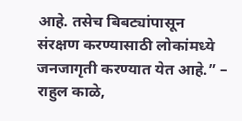आहे. तसेच बिबट्यांपासून संरक्षण करण्यासाठी लोकांमध्ये जनजागृती करण्यात येत आहे.” – राहुल काळे,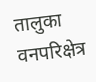तालुका वनपरिक्षेत्र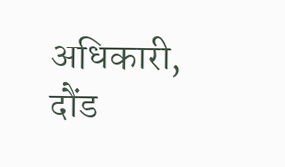अधिकारी, दौंड